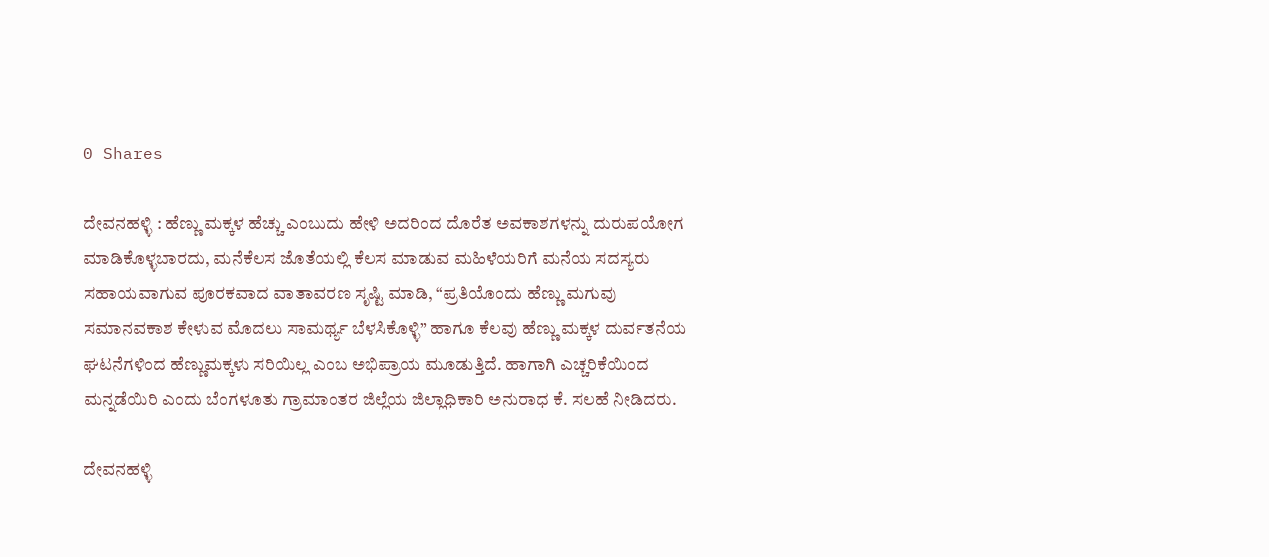0 Shares

ದೇವನಹಳ್ಳಿ : ಹೆಣ್ಣು ಮಕ್ಕಳ ಹೆಚ್ಚು ಎಂಬುದು ಹೇಳಿ ಅದರಿಂದ ದೊರೆತ ಅವಕಾಶಗಳನ್ನು ದುರುಪಯೋಗ ಮಾಡಿಕೊಳ್ಳಬಾರದು, ಮನೆಕೆಲಸ ಜೊತೆಯಲ್ಲಿ ಕೆಲಸ ಮಾಡುವ ಮಹಿಳೆಯರಿಗೆ ಮನೆಯ ಸದಸ್ಯರು ಸಹಾಯವಾಗುವ ಪೂರಕವಾದ ವಾತಾವರಣ ಸೃಷ್ಟಿ ಮಾಡಿ, “ಪ್ರತಿಯೊಂದು ಹೆಣ್ಣು ಮಗುವು ಸಮಾನವಕಾಶ ಕೇಳುವ ಮೊದಲು ಸಾಮರ್ಥ್ಯ ಬೆಳಸಿಕೊಳ್ಳಿ” ಹಾಗೂ ಕೆಲವು ಹೆಣ್ಣು ಮಕ್ಕಳ ದುರ್ವತನೆಯ ಘಟನೆಗಳಿಂದ ಹೆಣ್ಣುಮಕ್ಕಳು ಸರಿಯಿಲ್ಲ ಎಂಬ ಅಭಿಪ್ರಾಯ ಮೂಡುತ್ತಿದೆ. ಹಾಗಾಗಿ ಎಚ್ಚರಿಕೆಯಿಂದ ಮನ್ನಡೆಯಿರಿ ಎಂದು ಬೆಂಗಳೂತು ಗ್ರಾಮಾಂತರ ಜಿಲ್ಲೆಯ ಜಿಲ್ಲಾಧಿಕಾರಿ ಅನುರಾಧ ಕೆ. ಸಲಹೆ ನೀಡಿದರು.

ದೇವನಹಳ್ಳಿ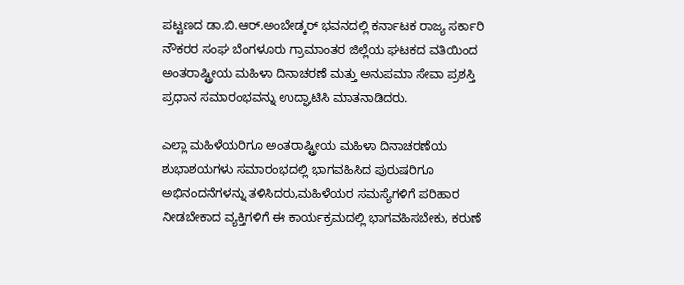ಪಟ್ಟಣದ ಡಾ.ಬಿ.ಆರ್.ಅಂಬೇಡ್ಕರ್ ಭವನದಲ್ಲಿ ಕರ್ನಾಟಕ ರಾಜ್ಯ ಸರ್ಕಾರಿ ನೌಕರರ ಸಂಘ ಬೆಂಗಳೂರು ಗ್ರಾಮಾಂತರ ಜಿಲ್ಲೆಯ ಘಟಕದ ವತಿಯಿಂದ ಅಂತರಾಷ್ಟ್ರೀಯ ಮಹಿಳಾ ದಿನಾಚರಣೆ ಮತ್ತು ಅನುಪಮಾ ಸೇವಾ ಪ್ರಶಸ್ತಿ ಪ್ರಧಾನ ಸಮಾರಂಭವನ್ನು ಉದ್ಘಾಟಿಸಿ ಮಾತನಾಡಿದರು.

ಎಲ್ಲಾ ಮಹಿಳೆಯರಿಗೂ ಅಂತರಾಷ್ಟ್ರೀಯ ಮಹಿಳಾ ದಿನಾಚರಣೆಯ ಶುಭಾಶಯಗಳು ಸಮಾರಂಭದಲ್ಲಿ ಭಾಗವಹಿಸಿದ ಪುರುಷರಿಗೂ ಅಭಿನಂದನೆಗಳನ್ನು ತಳಿಸಿದರು,ಮಹಿಳೆಯರ ಸಮಸ್ಯೆಗಳಿಗೆ ಪರಿಹಾರ ನೀಡಬೇಕಾದ ವ್ಯಕ್ತಿಗಳಿಗೆ ಈ ಕಾರ್ಯಕ್ರಮದಲ್ಲಿ ಭಾಗವಹಿಸಬೇಕು, ಕರುಣೆ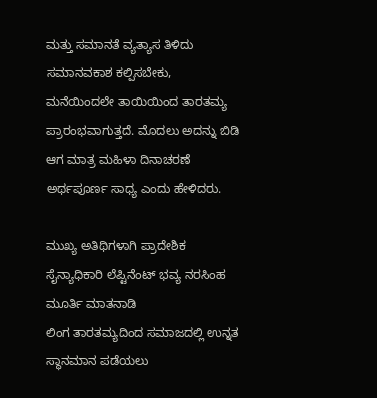ಮತ್ತು ಸಮಾನತೆ ವ್ಯತ್ಯಾಸ ತಿಳಿದು ಸಮಾನವಕಾಶ ಕಲ್ಪಿಸಬೇಕು, ಮನೆಯಿಂದಲೇ ತಾಯಿಯಿಂದ ತಾರತಮ್ಯ ಪ್ರಾರಂಭವಾಗುತ್ತದೆ. ಮೊದಲು ಅದನ್ನು ಬಿಡಿ ಆಗ ಮಾತ್ರ ಮಹಿಳಾ ದಿನಾಚರಣೆ ಅರ್ಥಪೂರ್ಣ ಸಾಧ್ಯ ಎಂದು ಹೇಳಿದರು.

ಮುಖ್ಯ ಅತಿಥಿಗಳಾಗಿ ಪ್ರಾದೇಶಿಕ ಸೈನ್ಯಾಧಿಕಾರಿ ಲೆಪ್ಟಿನೆಂಟ್ ಭವ್ಯ ನರಸಿಂಹ ಮೂರ್ತಿ ಮಾತನಾಡಿ
ಲಿಂಗ ತಾರತಮ್ಯದಿಂದ ಸಮಾಜದಲ್ಲಿ ಉನ್ನತ ಸ್ಥಾನಮಾನ ಪಡೆಯಲು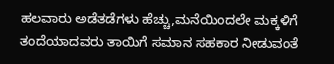ಹಲವಾರು ಅಡೆತಡೆಗಳು ಹೆಚ್ಚು,ಮನೆಯಿಂದಲೇ ಮಕ್ಕಳಿಗೆ ತಂದೆಯಾದವರು ತಾಯಿಗೆ ಸಮಾನ ಸಹಕಾರ ನೀಡುವಂತೆ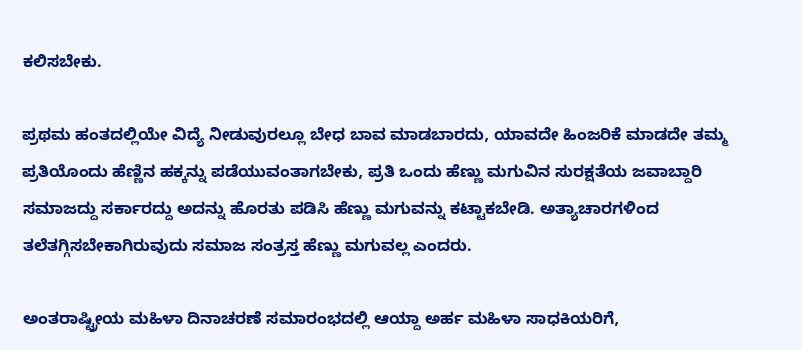ಕಲಿಸಬೇಕು.

ಪ್ರಥಮ ಹಂತದಲ್ಲಿಯೇ ವಿದ್ಯೆ ನೀಡುವುರಲ್ಲೂ ಬೇಧ ಬಾವ ಮಾಡಬಾರದು, ಯಾವದೇ ಹಿಂಜರಿಕೆ ಮಾಡದೇ ತಮ್ಮ ಪ್ರತಿಯೊಂದು ಹೆಣ್ಣಿನ ಹಕ್ಕನ್ನು ಪಡೆಯುವಂತಾಗಬೇಕು, ಪ್ರತಿ ಒಂದು ಹೆಣ್ಣು ಮಗುವಿನ ಸುರಕ್ಷತೆಯ ಜವಾಬ್ದಾರಿ ಸಮಾಜದ್ದು ಸರ್ಕಾರದ್ದು ಅದನ್ನು ಹೊರತು ಪಡಿಸಿ ಹೆಣ್ಣು ಮಗುವನ್ನು ಕಟ್ಟಾಕಬೇಡಿ. ಅತ್ಯಾಚಾರಗಳಿಂದ ತಲೆತಗ್ಗಿಸಬೇಕಾಗಿರುವುದು ಸಮಾಜ ಸಂತ್ರಸ್ತ ಹೆಣ್ಣು ಮಗುವಲ್ಲ ಎಂದರು.

ಅಂತರಾಷ್ಟ್ರೀಯ ಮಹಿಳಾ ದಿನಾಚರಣೆ ಸಮಾರಂಭದಲ್ಲಿ ಆಯ್ದಾ ಅರ್ಹ ಮಹಿಳಾ ಸಾಧಕಿಯರಿಗೆ,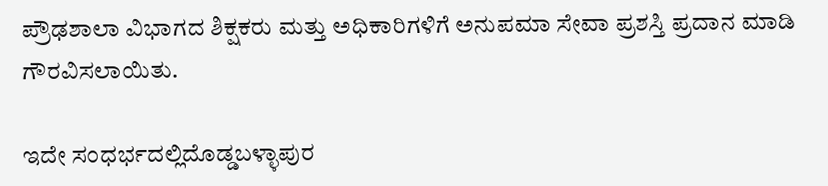ಪ್ರೌಢಶಾಲಾ ವಿಭಾಗದ ಶಿಕ್ಷಕರು ಮತ್ತು ಅಧಿಕಾರಿಗಳಿಗೆ ಅನುಪಮಾ ಸೇವಾ ಪ್ರಶಸ್ತಿ ಪ್ರದಾನ ಮಾಡಿ ಗೌರವಿಸಲಾಯಿತು.

ಇದೇ ಸಂಧರ್ಭದಲ್ಲಿದೊಡ್ಡಬಳ್ಳಾಪುರ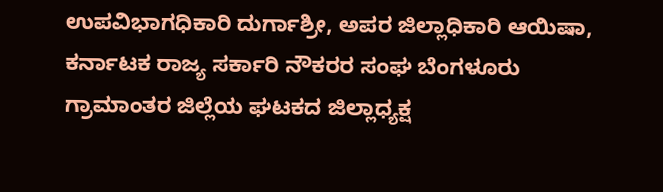ಉಪವಿಭಾಗಧಿಕಾರಿ ದುರ್ಗಾಶ್ರೀ, ಅಪರ ಜಿಲ್ಲಾಧಿಕಾರಿ ಆಯಿಷಾ, ಕರ್ನಾಟಕ ರಾಜ್ಯ ಸರ್ಕಾರಿ ನೌಕರರ ಸಂಘ ಬೆಂಗಳೂರು ಗ್ರಾಮಾಂತರ ಜಿಲ್ಲೆಯ ಘಟಕದ ಜಿಲ್ಲಾಧ್ಯಕ್ಷ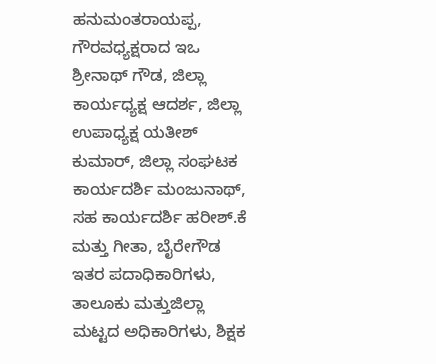ಹನುಮಂತರಾಯಪ್ಪ, ಗೌರವಧ್ಯಕ್ಷರಾದ ಇಒ ಶ್ರೀನಾಥ್ ಗೌಡ, ಜಿಲ್ಲಾ ಕಾರ್ಯಧ್ಯಕ್ಷ ಆದರ್ಶ, ಜಿಲ್ಲಾ ಉಪಾಧ್ಯಕ್ಷ ಯತೀಶ್ ಕುಮಾರ್, ಜಿಲ್ಲಾ ಸಂಘಟಕ ಕಾರ್ಯದರ್ಶಿ ಮಂಜುನಾಥ್, ಸಹ ಕಾರ್ಯದರ್ಶಿ ಹರೀಶ್.ಕೆ ಮತ್ತು ಗೀತಾ, ಬೈರೇಗೌಡ ಇತರ ಪದಾಧಿಕಾರಿಗಳು, ತಾಲೂಕು ಮತ್ತು‌ಜಿಲ್ಲಾ ಮಟ್ಟದ ಅಧಿಕಾರಿಗಳು, ಶಿಕ್ಷಕ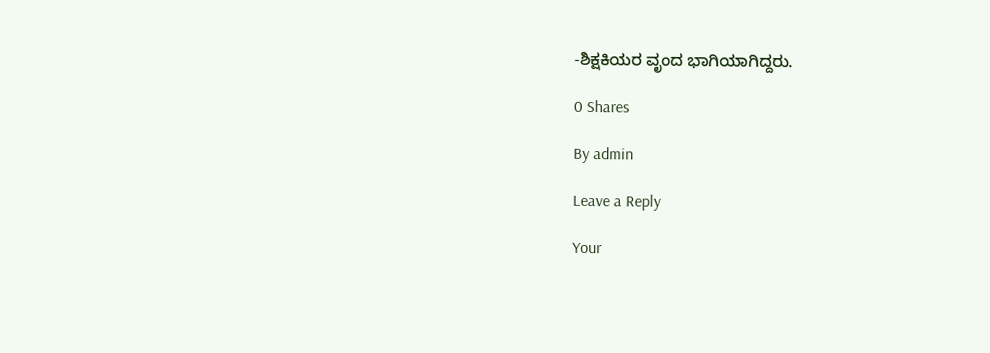-ಶಿಕ್ಷಕಿಯರ ವೃಂದ ಭಾಗಿಯಾಗಿದ್ದರು.

0 Shares

By admin

Leave a Reply

Your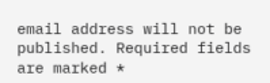email address will not be published. Required fields are marked *